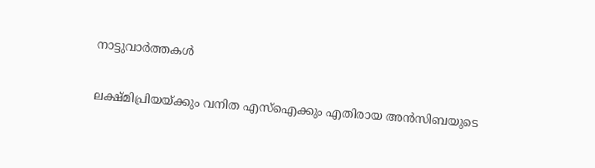നാട്ടുവാര്‍ത്തകള്‍

ലക്ഷ്മിപ്രിയയ്ക്കും വനിത എസ്‌ഐക്കും എതിരായ അന്‍സിബയുടെ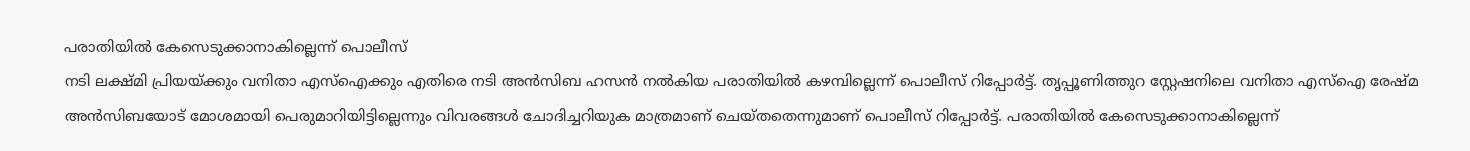പരാതിയില്‍ കേസെടുക്കാനാകില്ലെന്ന് പൊലീസ്
നടി ലക്ഷ്മി പ്രിയയ്ക്കും വനിതാ എസ്ഐക്കും എതിരെ നടി അന്‍സിബ ഹസന്‍ നല്‍കിയ പരാതിയില്‍ കഴമ്പില്ലെന്ന് പൊലീസ് റിപ്പോര്‍ട്ട്. തൃപ്പൂണിത്തുറ സ്റ്റേഷനിലെ വനിതാ എസ്ഐ രേഷ്മ അന്‍സിബയോട് മോശമായി പെരുമാറിയിട്ടില്ലെന്നും വിവരങ്ങള്‍ ചോദിച്ചറിയുക മാത്രമാണ് ചെയ്തതെന്നുമാണ് പൊലീസ് റിപ്പോര്‍ട്ട്. പരാതിയില്‍ കേസെടുക്കാനാകില്ലെന്ന്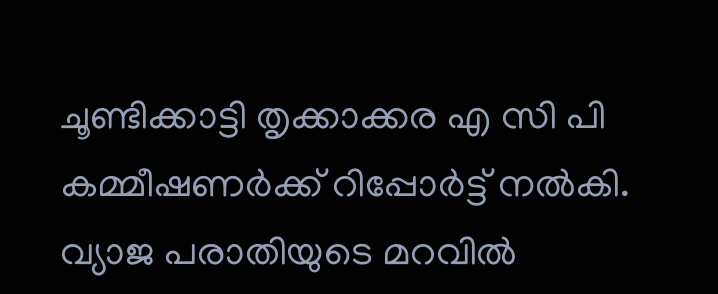ചൂണ്ടിക്കാട്ടി തൃക്കാക്കര എ സി പി കമ്മീഷണര്‍ക്ക് റിപ്പോര്‍ട്ട് നല്‍കി. വ്യാജ പരാതിയുടെ മറവില്‍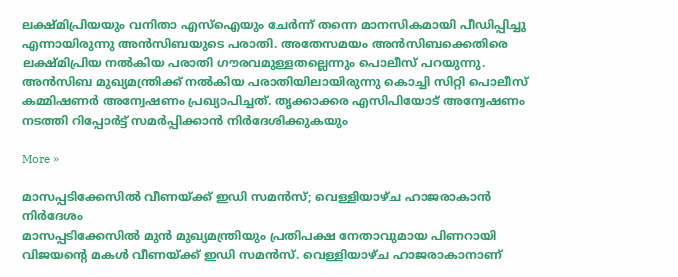ലക്ഷ്മിപ്രിയയും വനിതാ എസ്ഐയും ചേര്‍ന്ന് തന്നെ മാനസികമായി പീഡിപ്പിച്ചു എന്നായിരുന്നു അന്‍സിബയുടെ പരാതി. അതേസമയം അന്‍സിബക്കെതിരെ ലക്ഷ്മിപ്രിയ നല്‍കിയ പരാതി ഗൗരവമുള്ളതല്ലെന്നും പൊലീസ് പറയുന്നു. അന്‍സിബ മുഖ്യമന്ത്രിക്ക് നല്‍കിയ പരാതിയിലായിരുന്നു കൊച്ചി സിറ്റി പൊലീസ് കമ്മിഷണര്‍ അന്വേഷണം പ്രഖ്യാപിച്ചത്. തൃക്കാക്കര എസിപിയോട് അന്വേഷണം നടത്തി റിപ്പോര്‍ട്ട് സമര്‍പ്പിക്കാന്‍ നിര്‍ദേശിക്കുകയും

More »

മാസപ്പടിക്കേസില്‍ വീണയ്ക്ക് ഇഡി സമന്‍സ്; വെള്ളിയാഴ്ച ഹാജരാകാന്‍ നിര്‍ദേശം
മാസപ്പടിക്കേസില്‍ മുന്‍ മുഖ്യമന്ത്രിയും പ്രതിപക്ഷ നേതാവുമായ പിണറായി വിജയന്റെ മകള്‍ വീണയ്ക്ക് ഇഡി സമന്‍സ്. വെള്ളിയാഴ്ച ഹാജരാകാനാണ്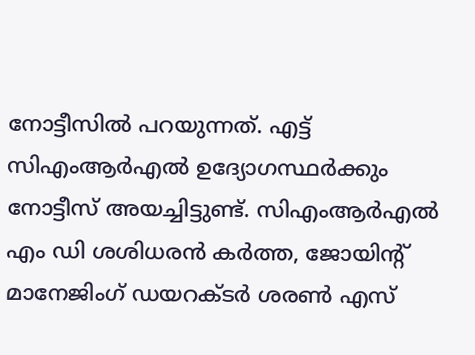നോട്ടീസില്‍ പറയുന്നത്. എ‌ട്ട് സിഎംആര്‍എല്‍ ഉദ്യോഗസ്ഥര്‍ക്കും നോട്ടീസ് അയച്ചിട്ടുണ്ട്. സിഎംആര്‍എല്‍ എം ഡി ശശിധരന്‍ കര്‍ത്ത, ജോയിന്റ് മാനേജിംഗ് ഡയറക്ടര്‍ ശരണ്‍ എസ്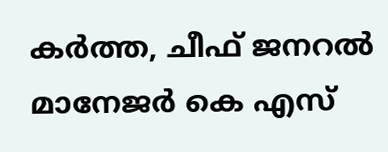കര്‍ത്ത, ചീഫ് ജനറല്‍ മാനേജര്‍ കെ എസ്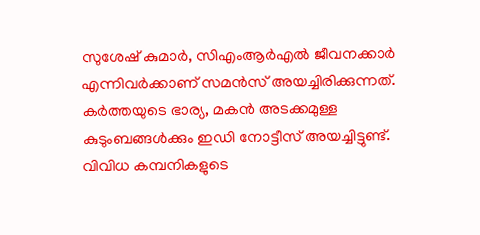സുശേഷ് കുമാര്‍, സിഎംആര്‍എല്‍ ജീവനക്കാര്‍ എന്നിവര്‍ക്കാണ് സമന്‍സ് അയച്ചിരിക്കുന്നത്. കര്‍ത്തയുടെ ഭാര്യ, മകന്‍ അടക്കമുള്ള കുടുംബങ്ങള്‍ക്കും ഇഡി നോട്ടീസ് അയച്ചിട്ടുണ്ട്. വിവിധ കമ്പനികളുടെ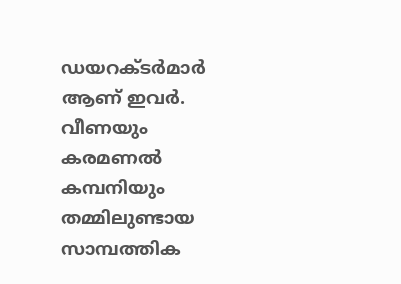ഡയറക്ടര്‍മാര്‍ ആണ് ഇവര്‍. വീണയും കരമണല്‍ കമ്പനിയും തമ്മിലുണ്ടായ സാമ്പത്തിക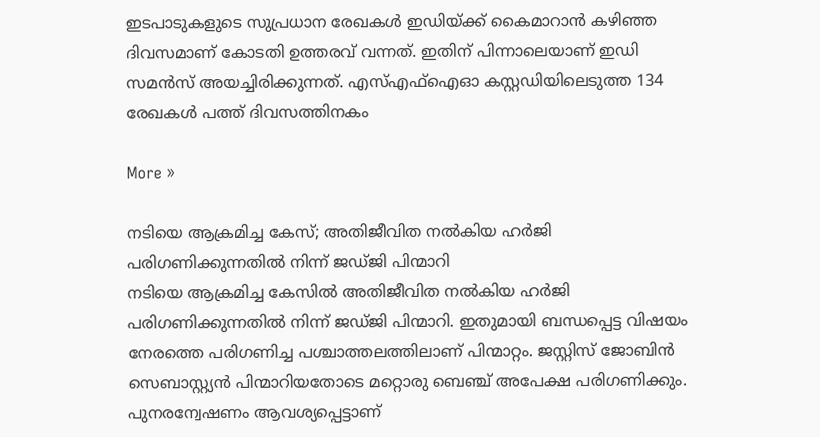ഇടപാടുകളുടെ സുപ്രധാന രേഖകള്‍ ഇഡിയ്ക്ക് കൈമാറാന്‍ കഴിഞ്ഞ ദിവസമാണ് കോടതി ഉത്തരവ് വന്നത്. ഇതിന് പിന്നാലെയാണ് ഇഡി സമന്‍സ് അയച്ചിരിക്കുന്നത്. എസ്എഫ്ഐഓ കസ്റ്റഡിയിലെടുത്ത 134 രേഖകള്‍ പത്ത് ദിവസത്തിനകം

More »

നടിയെ ആക്രമിച്ച കേസ്; അതിജീവിത നല്‍കിയ ഹര്‍ജി പരിഗണിക്കുന്നതില്‍ നിന്ന് ജഡ്ജി പിന്മാറി
നടിയെ ആക്രമിച്ച കേസില്‍ അതിജീവിത നല്‍കിയ ഹര്‍ജി പരിഗണിക്കുന്നതില്‍ നിന്ന് ജഡ്ജി പിന്മാറി. ഇതുമായി ബന്ധപ്പെട്ട വിഷയം നേരത്തെ പരിഗണിച്ച പശ്ചാത്തലത്തിലാണ് പിന്മാറ്റം. ജസ്റ്റിസ് ജോബിന്‍ സെബാസ്റ്റ്യന്‍ പിന്മാറിയതോടെ മറ്റൊരു ബെഞ്ച് അപേക്ഷ പരിഗണിക്കും. പുനരന്വേഷണം ആവശ്യപ്പെട്ടാണ്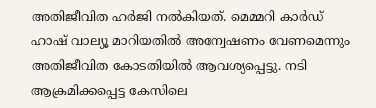അതിജീവിത ഹര്‍ജി നല്‍കിയത്. മെമ്മറി കാര്‍ഡ് ഹാഷ് വാല്യൂ മാറിയതില്‍ അന്വേഷണം വേണമെന്നും അതിജീവിത കോടതിയില്‍ ആവശ്യപ്പെട്ടു. നടി ആക്രമിക്കപ്പെട്ട കേസിലെ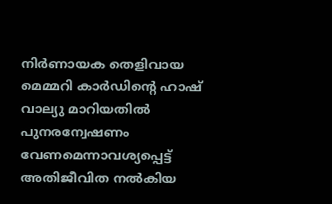നിര്‍ണായക തെളിവായ മെമ്മറി കാര്‍ഡിന്റെ ഹാഷ് വാല്യു മാറിയതില്‍ പുനരന്വേഷണം വേണമെന്നാവശ്യപ്പെട്ട് അതിജീവിത നല്‍കിയ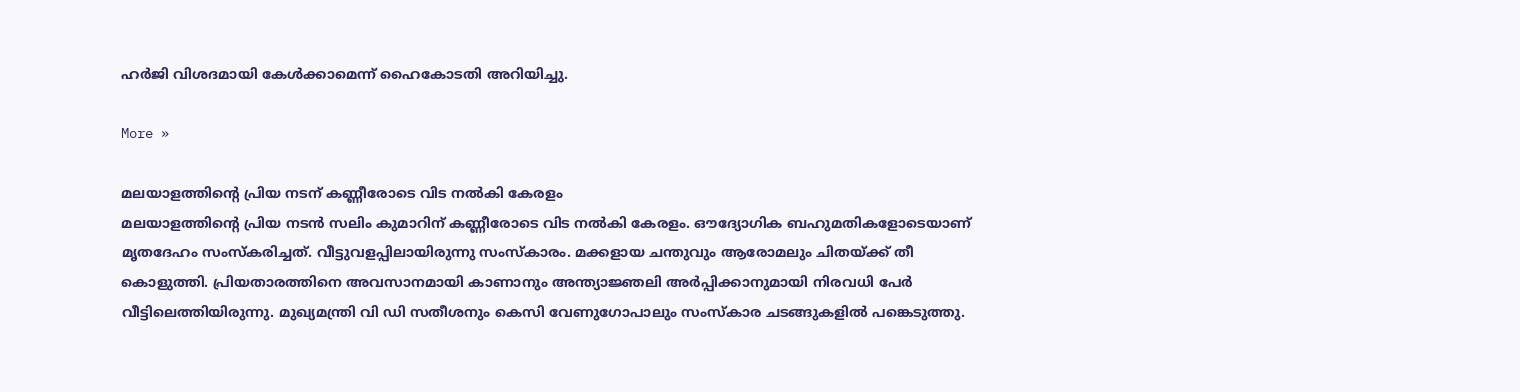ഹര്‍ജി വിശദമായി കേള്‍ക്കാമെന്ന് ഹൈകോടതി അറിയിച്ചു.

More »

മലയാളത്തിന്റെ പ്രിയ നടന് കണ്ണീരോടെ വിട നല്‍കി കേരളം
മലയാളത്തിന്റെ പ്രിയ നടന്‍ സലിം കുമാറിന് കണ്ണീരോടെ വിട നല്‍കി കേരളം. ഔദ്യോഗിക ബഹുമതികളോടെയാണ് മൃതദേഹം സംസ്കരിച്ചത്. വീട്ടുവളപ്പിലായിരുന്നു സംസ്കാരം. മക്കളായ ചന്തുവും ആരോമലും ചിതയ്ക്ക് തീ കൊളുത്തി. പ്രിയതാരത്തിനെ അവസാനമായി കാണാനും അന്ത്യാജ്ഞലി അര്‍പ്പിക്കാനുമായി നിരവധി പേര്‍ വീട്ടിലെത്തിയിരുന്നു. മുഖ്യമന്ത്രി വി ഡി സതീശനും കെസി വേണുഗോപാലും സംസ്കാര ചടങ്ങുകളില്‍ പങ്കെടുത്തു.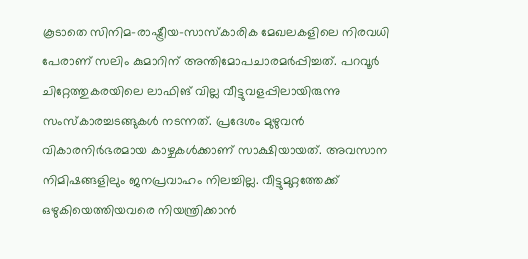കൂടാതെ സിനിമ-രാഷ്ട്രീയ-സാസ്കാരിക മേഖലകളിലെ നിരവധി പേരാണ് സലിം കുമാറിന് അന്തിമോപചാരമര്‍പ്പിച്ചത്. പറവൂര്‍ ചിറ്റേത്തുകരയിലെ ലാഫിങ് വില്ല വീട്ടുവളപ്പിലായിരുന്നു സംസ്‌കാരച്ചടങ്ങുകള്‍ നടന്നത്. പ്രദേശം മുഴുവന്‍ വികാരനിര്‍ഭരമായ കാഴ്ചകള്‍ക്കാണ് സാക്ഷിയായത്. അവസാന നിമിഷങ്ങളിലും ജനപ്രവാഹം നിലച്ചില്ല. വീട്ടുമുറ്റത്തേക്ക് ഒഴുകിയെത്തിയവരെ നിയന്ത്രിക്കാന്‍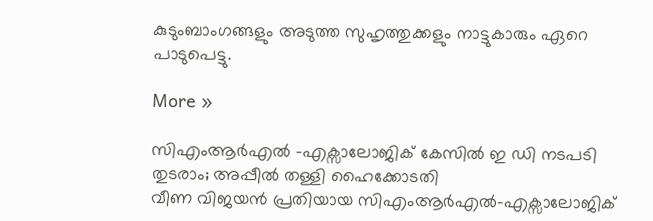കുടുംബാംഗങ്ങളും അടുത്ത സുഹൃത്തുക്കളും നാട്ടുകാരും ഏറെ പാടുപെട്ടു.

More »

സിഎംആര്‍എല്‍ -എക്സാലോജിക് കേസില്‍ ഇ ഡി നടപടി തുടരാം; അപ്പീല്‍ തള്ളി ഹൈക്കോടതി
വീണ വിജയന്‍ പ്രതിയായ സിഎംആര്‍എല്‍-എക്സാലോജിക്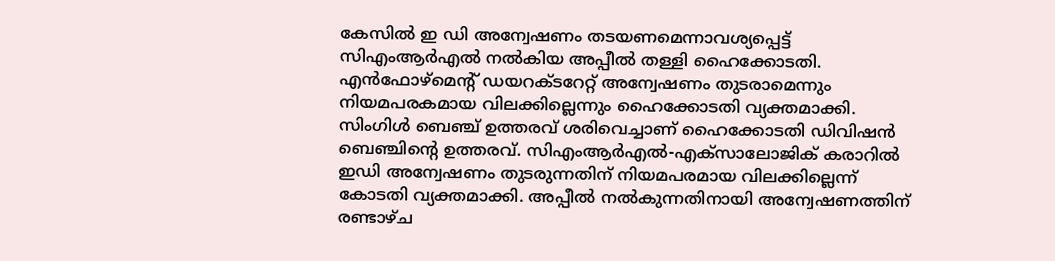കേസില്‍ ഇ ഡി അന്വേഷണം തടയണമെന്നാവശ്യപ്പെട്ട് സിഎംആര്‍എല്‍ നല്‍കിയ അപ്പീല്‍ തള്ളി ഹൈക്കോടതി. എന്‍ഫോഴ്മെന്റ് ഡയറക്ടറേറ്റ് അന്വേഷണം തുടരാമെന്നും നിയമപരകമായ വിലക്കില്ലെന്നും ഹൈക്കോടതി വ്യക്തമാക്കി. സിംഗിള്‍ ബെഞ്ച് ഉത്തരവ് ശരിവെച്ചാണ് ഹൈക്കോടതി ഡിവിഷന്‍ ബെഞ്ചിന്റെ ഉത്തരവ്. സിഎംആര്‍എല്‍-എക്സാലോജിക് കരാറില്‍ ഇഡി അന്വേഷണം തുടരുന്നതിന് നിയമപരമായ വിലക്കില്ലെന്ന് കോടതി വ്യക്തമാക്കി. അപ്പീല്‍ നല്‍കുന്നതിനായി അന്വേഷണത്തിന് രണ്ടാഴ്ച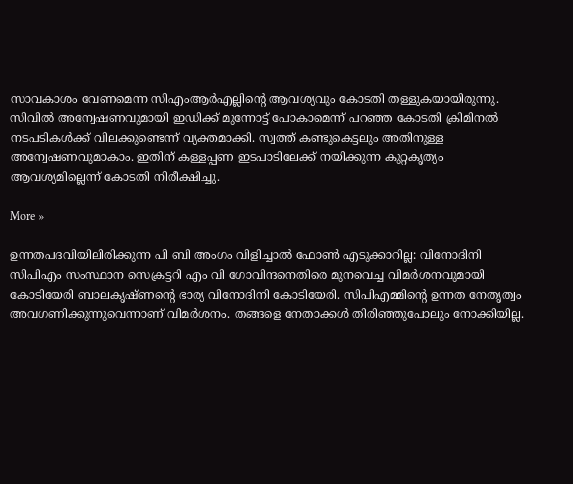സാവകാശം വേണമെന്ന സിഎംആര്‍എല്ലിന്റെ ആവശ്യവും കോടതി തള്ളുകയായിരുന്നു. സിവില്‍ അന്വേഷണവുമായി ഇഡിക്ക് മുന്നോട്ട് പോകാമെന്ന് പറഞ്ഞ കോടതി ക്രിമിനല്‍ നടപടികള്‍ക്ക് വിലക്കുണ്ടെന്ന് വ്യക്തമാക്കി. സ്വത്ത് കണ്ടുകെട്ടലും അതിനുള്ള അന്വേഷണവുമാകാം. ഇതിന് കള്ളപ്പണ ഇടപാടിലേക്ക് നയിക്കുന്ന കുറ്റകൃത്യം ആവശ്യമില്ലെന്ന് കോടതി നിരീക്ഷിച്ചു.

More »

ഉന്നതപദവിയിലിരിക്കുന്ന പി ബി അംഗം വിളിച്ചാല്‍ ഫോണ്‍ എടുക്കാറില്ല: വിനോദിനി
സിപിഎം സംസ്ഥാന സെക്രട്ടറി എം വി ഗോവിന്ദനെതിരെ മുനവെച്ച വിമര്‍ശനവുമായി കോടിയേരി ബാലകൃഷ്ണന്റെ ഭാര്യ വിനോദിനി കോടിയേരി. സിപിഎമ്മിന്റെ ഉന്നത നേതൃത്വം അവഗണിക്കുന്നുവെന്നാണ് വിമര്‍ശനം. തങ്ങളെ നേതാക്കള്‍ തിരിഞ്ഞുപോലും നോക്കിയില്ല.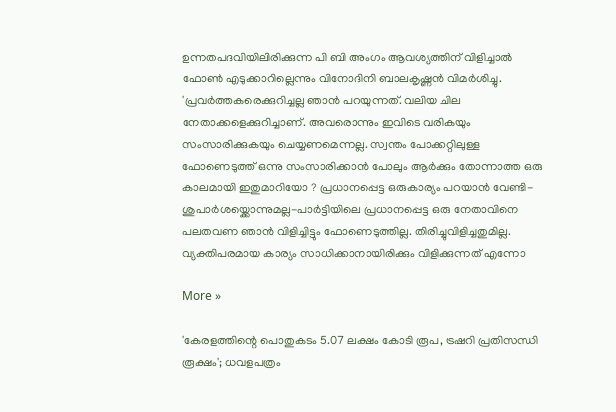ഉന്നതപദവിയിലിരിക്കുന്ന പി ബി അംഗം ആവശ്യത്തിന് വിളിച്ചാല്‍ ഫോണ്‍ എടുക്കാറില്ലെന്നും വിനോദിനി ബാലകൃഷ്ണന്‍ വിമര്‍ശിച്ചു. 'പ്രവര്‍ത്തകരെക്കുറിച്ചല്ല ഞാന്‍ പറയുന്നത്. വലിയ ചില നേതാക്കളെക്കുറിച്ചാണ്. അവരൊന്നും ഇവിടെ വരികയും സംസാരിക്കുകയും ചെയ്യണമെന്നല്ല. സ്വന്തം പോക്കറ്റിലുള്ള ഫോണെടുത്ത് ഒന്നു സംസാരിക്കാന്‍ പോലും ആര്‍ക്കും തോന്നാത്ത ഒരു കാലമായി ഇതുമാറിയോ ? പ്രധാനപ്പെട്ട ഒരുകാര്യം പറയാന്‍ വേണ്ടി-ശുപാര്‍ശയ്ക്കൊന്നുമല്ല-പാര്‍ട്ടിയിലെ പ്രധാനപ്പെട്ട ഒരു നേതാവിനെ പലതവണ ഞാന്‍ വിളിച്ചിട്ടും ഫോണെടുത്തില്ല. തിരിച്ചുവിളിച്ചതുമില്ല. വ്യക്തിപരമായ കാര്യം സാധിക്കാനായിരിക്കും വിളിക്കുന്നത് എന്നോ

More »

'കേരളത്തിന്റെ പൊതുകടം 5.07 ലക്ഷം കോടി രൂപ, ട്രഷറി പ്രതിസന്ധി രൂക്ഷം'; ധവളപത്രം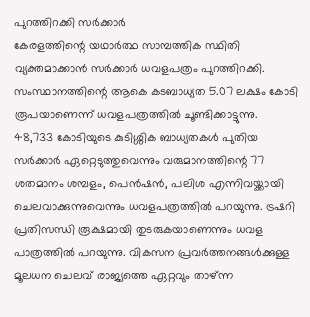പുറത്തിറക്കി സര്‍ക്കാര്‍
കേരളത്തിന്റെ യഥാര്‍ത്ഥ സാമ്പത്തിക സ്ഥിതി വ്യക്തമാക്കാന്‍ സര്‍ക്കാര്‍ ധവളപത്രം പുറത്തിറക്കി. സംസ്ഥാനത്തിന്റെ ആകെ കടബാധ്യത 5.07 ലക്ഷം കോടി രൂപയാണെന്ന് ധവളപത്രത്തില്‍ ചൂണ്ടിക്കാട്ടുന്നു. 48,733 കോടിയുടെ കുടിശ്ശിക ബാധ്യതകള്‍ പുതിയ സര്‍ക്കാര്‍ ഏറ്റെടുത്തുവെന്നും വരുമാനത്തിന്റെ 77 ശതമാനം ശമ്പളം, പെന്‍ഷന്‍, പലിശ എന്നിവയ്ക്കായി ചെലവാക്കുന്നുവെന്നും ധവളപത്രത്തില്‍ പറയുന്നു. ട്രഷറി പ്രതിസന്ധി രൂക്ഷമായി തുടരുകയാണെന്നും ധവള പാത്രത്തില്‍ പറയുന്നു. വികസന പ്രവര്‍ത്തനങ്ങള്‍ക്കുള്ള മൂലധന ചെലവ് രാജ്യത്തെ ഏറ്റവും താഴ്ന്ന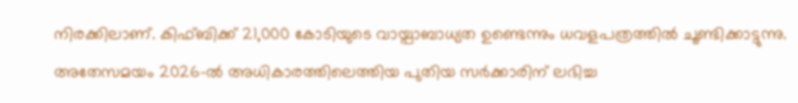നിരക്കിലാണ്. കിഫ്ബിക്ക് 21,000 കോടിയുടെ വായ്പാബാധ്യത ഉണ്ടെന്നും ധവളപത്രത്തില്‍ ചൂണ്ടിക്കാട്ടുന്നു. അതേസമയം 2026-ല്‍ അധികാരത്തിലെത്തിയ പുതിയ സര്‍ക്കാരിന് ലഭിച്ച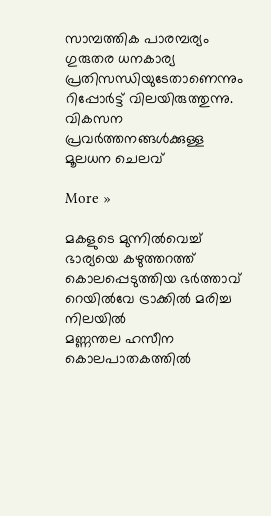സാമ്പത്തിക പാരമ്പര്യം ഗുരുതര ധനകാര്യ പ്രതിസന്ധിയുടേതാണെന്നും റിപ്പോര്‍ട്ട് വിലയിരുത്തുന്നു. വികസന പ്രവര്‍ത്തനങ്ങള്‍ക്കുള്ള മൂലധന ചെലവ്

More »

മകളുടെ മുന്നില്‍വെച്ച് ഭാര്യയെ കഴുത്തറത്ത് കൊലപ്പെടുത്തിയ ഭര്‍ത്താവ് റെയില്‍വേ ട്രാക്കില്‍ മരിച്ച നിലയില്‍
മണ്ണന്തല ഹസീന കൊലപാതകത്തില്‍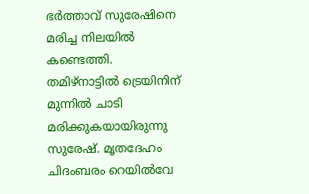ഭര്‍ത്താവ് സുരേഷിനെ മരിച്ച നിലയില്‍ കണ്ടെത്തി. തമിഴ്നാട്ടില്‍ ട്രെയിനിന് മുന്നില്‍ ചാടി മരിക്കുകയായിരുന്നു സുരേഷ്. മൃതദേഹം ചിദംബരം റെയില്‍വേ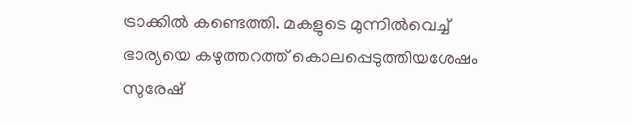ട്രാക്കില്‍ കണ്ടെത്തി. മകളുടെ മുന്നില്‍വെച്ച് ഭാര്യയെ കഴുത്തറത്ത് കൊലപ്പെടുത്തിയശേഷം സുരേഷ്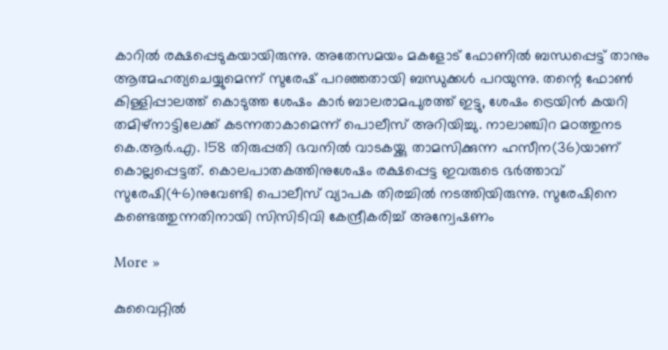കാറില്‍ രക്ഷപ്പെടുകയായിരുന്നു. അതേസമയം മകളോട് ഫോണില്‍ ബന്ധപ്പെട്ട് താനും ആത്മഹത്യചെയ്യുമെന്ന് സുരേഷ് പറഞ്ഞതായി ബന്ധുക്കള്‍ പറയുന്നു. തന്റെ ഫോണ്‍ കിള്ളിപ്പാലത്ത് കൊടുത്ത ശേഷം കാര്‍ ബാലരാമപുരത്ത് ഇട്ടു, ശേഷം ട്രെയിന്‍ കയറി തമിഴ്‌നാട്ടിലേക്ക് കടന്നതാകാമെന്ന് പൊലീസ് അറിയിച്ചു. നാലാഞ്ചിറ മഠത്തുനട കെ.ആര്‍.എ. 158 തിരുപ്പതി ഭവനില്‍ വാടകയ്ക്കു താമസിക്കുന്ന ഹസീന(36)യാണ് കൊല്ലപ്പെട്ടത്. കൊലപാതകത്തിനുശേഷം രക്ഷപ്പെട്ട ഇവരുടെ ഭര്‍ത്താവ് സുരേഷി(46)നുവേണ്ടി പൊലീസ് വ്യാപക തിരച്ചില്‍ നടത്തിയിരുന്നു. സുരേഷിനെ കണ്ടെത്തുന്നതിനായി സിസിടിവി കേന്ദ്രീകരിച്ച് അന്വേഷണം

More »

കുവൈറ്റില്‍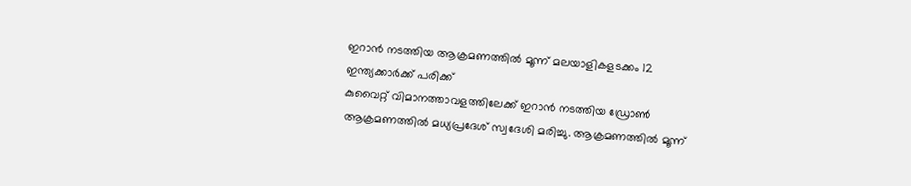ഇറാന്‍ നടത്തിയ ആക്രമണത്തില്‍ മൂന്ന് മലയാളികളടക്കം 12 ഇന്ത്യക്കാര്‍ക്ക് പരിക്ക്
കുവൈറ്റ് വിമാനത്താവളത്തിലേക്ക് ഇറാന്‍ നടത്തിയ ഡ്രോണ്‍ ആക്രമണത്തില്‍ മധ്യപ്രദേശ് സ്വദേശി മരിച്ചു. ആക്രമണത്തില്‍ മൂന്ന്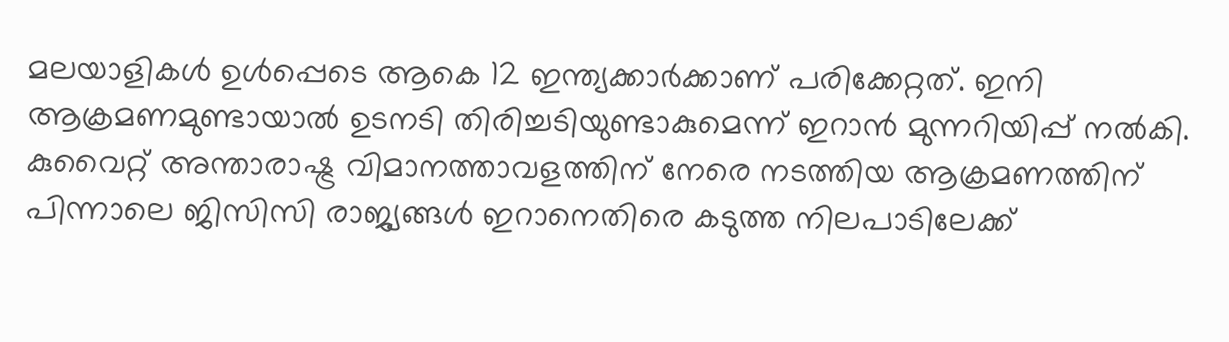മലയാളികള്‍ ഉള്‍പ്പെടെ ആകെ 12 ഇന്ത്യക്കാര്‍ക്കാണ് പരിക്കേറ്റത്. ഇനി ആക്രമണമുണ്ടായാല്‍ ഉടനടി തിരിച്ചടിയുണ്ടാകുമെന്ന് ഇറാന്‍ മുന്നറിയിപ്പ് നല്‍കി. കുവൈറ്റ് അന്താരാഷ്ട്ര വിമാനത്താവളത്തിന് നേരെ നടത്തിയ ആക്രമണത്തിന് പിന്നാലെ ജിസിസി രാജ്യങ്ങള്‍ ഇറാനെതിരെ കടുത്ത നിലപാടിലേക്ക്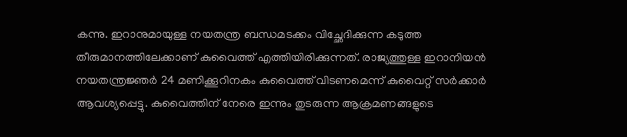കന്നു. ഇറാനുമായുള്ള നയതന്ത്ര ബന്ധമടക്കം വിച്ഛേദിക്കുന്ന കടുത്ത തീരുമാനത്തിലേക്കാണ് കുവൈത്ത് എത്തിയിരിക്കുന്നത്. രാജ്യത്തുള്ള ഇറാനിയന്‍ നയതന്ത്രജ്ഞര്‍ 24 മണിക്കൂറിനകം കുവൈത്ത് വിടണമെന്ന് കുവൈറ്റ് സര്‍ക്കാര്‍ ആവശ്യപ്പെട്ടു. കുവൈത്തിന് നേരെ ഇന്നും തുടരുന്ന ആക്രമണങ്ങളുടെ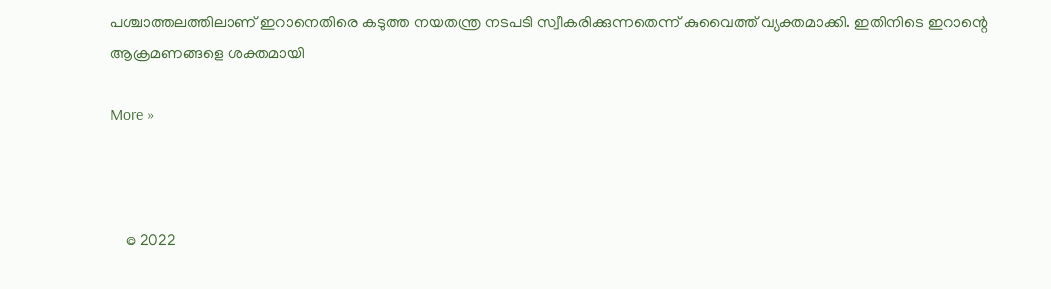പശ്ചാത്തലത്തിലാണ് ഇറാനെതിരെ കടുത്ത നയതന്ത്ര നടപടി സ്വീകരിക്കുന്നതെന്ന് കുവൈത്ത് വ്യക്തമാക്കി. ഇതിനിടെ ഇറാന്റെ ആക്രമണങ്ങളെ ശക്തമായി

More »



    © 2022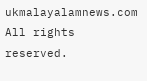ukmalayalamnews.com All rights reserved.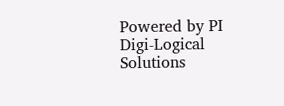Powered by PI Digi-Logical Solutions